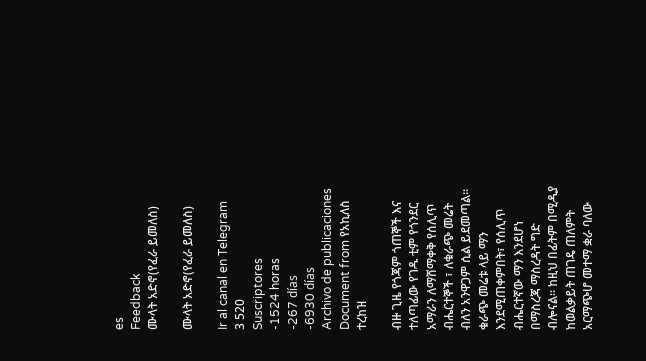es
Feedback
ሙላት አድኖ(የፈራ ይመለስ)

ሙላት አድኖ(የፈራ ይመለስ)

Ir al canal en Telegram
3 520
Suscriptores
-1524 horas
-267 días
-6930 días
Archivo de publicaciones
Document from የአኪለስ ተረከዝ

ብዙ ጊዜ የጎጃም ጎጠኞች እና ተለጣፊው የገዱ ቲም የጎንደር አማራን ለማሸማቀቅ የሰሊጥ ብሔርተኞች ፣ ለቁራጭ መሬት ብለን አንዋጋም ሲል ይደመጣል። ቁራጭ መሬቱ ላይ ማን እንደሚጠቀምበት፣ የሰሊጥ ብሔርተኛው ማን እንደሆነ በማስረጃ ማስረዳት ግድ ብሎናል። ከዚህ በፊትም በሚዲያ ከወልቃይት ጠገዴ ጠለምት አርማጭሆ መተማ ቋራ ባለው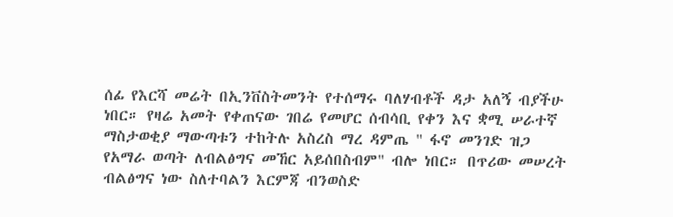ሰፊ የእርሻ መሬት በኢንቨስትመንት የተሰማሩ ባለሃብቶች ዳታ አለኝ ብያችሁ ነበር። የዛሬ አመት የቀጠናው ገበሬ የመሆር ሰብሳቢ የቀን እና ቋሚ ሠራተኛ ማስታወቂያ ማውጣቱን ተከትሉ አስረስ ማረ ዳምጤ " ፋኖ መንገድ ዝጋ የአማራ ወጣት ለብልፅግና መኸር አይሰበስብም" ብሎ ነበር። በጥሪው መሠረት ብልፅግና ነው ስለተባልን እርምጃ ብንወስድ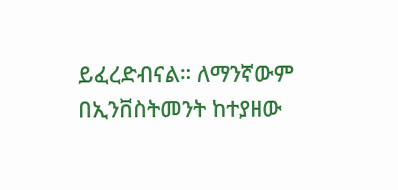ይፈረድብናል። ለማንኛውም በኢንቨስትመንት ከተያዘው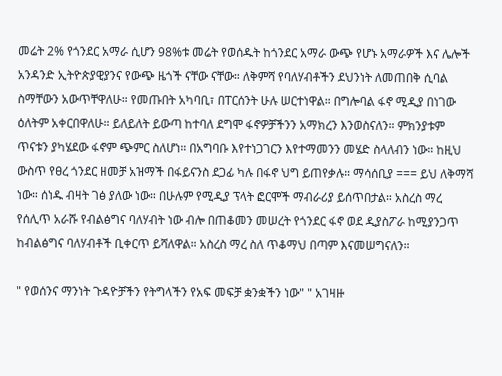መሬት 2% የጎንደር አማራ ሲሆን 98%ቱ መሬት የወሰዱት ከጎንደር አማራ ውጭ የሆኑ አማራዎች እና ሌሎች አንዳንድ ኢትዮጵያዊያንና የውጭ ዜጎች ናቸው ናቸው። ለቅምሻ የባለሃብቶችን ደህንነት ለመጠበቅ ሲባል ስማቸውን አውጥቸዋለሁ። የመጡበት አካባቢ፣ በፐርሰንት ሁሉ ሠርተነዋል። በግሎባል ፋኖ ሚዲያ በነገው ዕለትም አቀርበዋለሁ። ይለይለት ይውጣ ከተባለ ደግሞ ፋኖዎቻችንን አማክረን እንወስናለን። ምክንያቱም ጥናቱን ያካሄደው ፋኖም ጭምር ስለሆነ። በአግባቡ እየተነጋገርን እየተማመንን መሄድ ስላለብን ነው። ከዚህ ውስጥ የፀረ ጎንደር ዘመቻ አዝማች በፋይናንስ ደጋፊ ካሉ በፋኖ ህግ ይጠየቃሉ። ማሳሰቢያ === ይህ ለቅማሻ ነው። ሰነዱ ብዛት ገፅ ያለው ነው። በሁሉም የሚዲያ ፕላት ፎርሞች ማብራሪያ ይሰጥበታል። አስረስ ማረ የሰሊጥ አራሹ የብልፅግና ባለሃብት ነው ብሎ በጠቆመን መሠረት የጎንደር ፋኖ ወደ ዲያስፖራ ከሚያንጋጥ ከብልፅግና ባለሃብቶች ቢቀርጥ ይሻለዋል። አስረስ ማረ ስለ ጥቆማህ በጣም እናመሠግናለን።

" የወሰንና ማንነት ጉዳዮቻችን የትግላችን የአፍ መፍቻ ቋንቋችን ነው" " አገዛዙ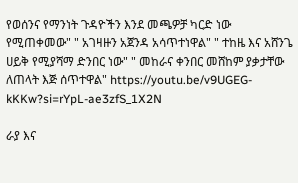የወሰንና የማንነት ጉዳዮችን እንደ መጫዎቻ ካርድ ነው የሚጠቀመው" " አገዛዙን አጀንዳ አሳጥተነዋል" " ተከዜ እና አሸንጌ ሀይቅ የሚያሻማ ድንበር ነው" " መከራና ቀንበር መሸከም ያቃታቸው ለጠላት እጅ ሰጥተዋል" https://youtu.be/v9UGEG-kKKw?si=rYpL-ae3zfS_1X2N

ራያ እና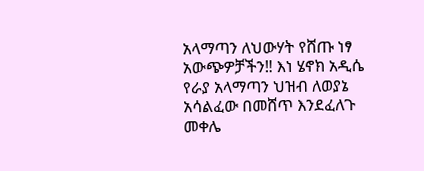አላማጣን ለህውሃት የሸጡ ነፃ አውጭዎቻችን‼ እነ ሄኖክ አዲሴ የራያ አላማጣን ህዝብ ለወያኔ አሳልፈው በመሸጥ እንደፈለጉ መቀሌ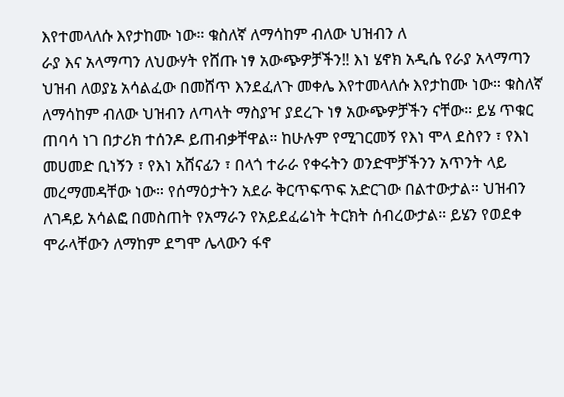እየተመላለሱ እየታከሙ ነው። ቁስለኛ ለማሳከም ብለው ህዝብን ለ
ራያ እና አላማጣን ለህውሃት የሸጡ ነፃ አውጭዎቻችን‼ እነ ሄኖክ አዲሴ የራያ አላማጣን ህዝብ ለወያኔ አሳልፈው በመሸጥ እንደፈለጉ መቀሌ እየተመላለሱ እየታከሙ ነው። ቁስለኛ ለማሳከም ብለው ህዝብን ለጣላት ማስያዣ ያደረጉ ነፃ አውጭዎቻችን ናቸው። ይሄ ጥቁር ጠባሳ ነገ በታሪክ ተሰንዶ ይጠብቃቸዋል። ከሁሉም የሚገርመኝ የእነ ሞላ ደስየን ፣ የእነ መሀመድ ቢነኝን ፣ የእነ አሸናፊን ፣ በላጎ ተራራ የቀሩትን ወንድሞቻችንን አጥንት ላይ መረማመዳቸው ነው። የሰማዕታትን አደራ ቅርጥፍጥፍ አድርገው በልተውታል። ህዝብን ለገዳይ አሳልፎ በመስጠት የአማራን የአይደፈሬነት ትርክት ሰብረውታል። ይሄን የወደቀ ሞራላቸውን ለማከም ደግሞ ሌላውን ፋኖ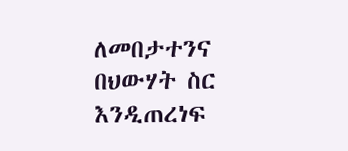ለመበታተንና በህውሃት ስር እንዲጠረነፍ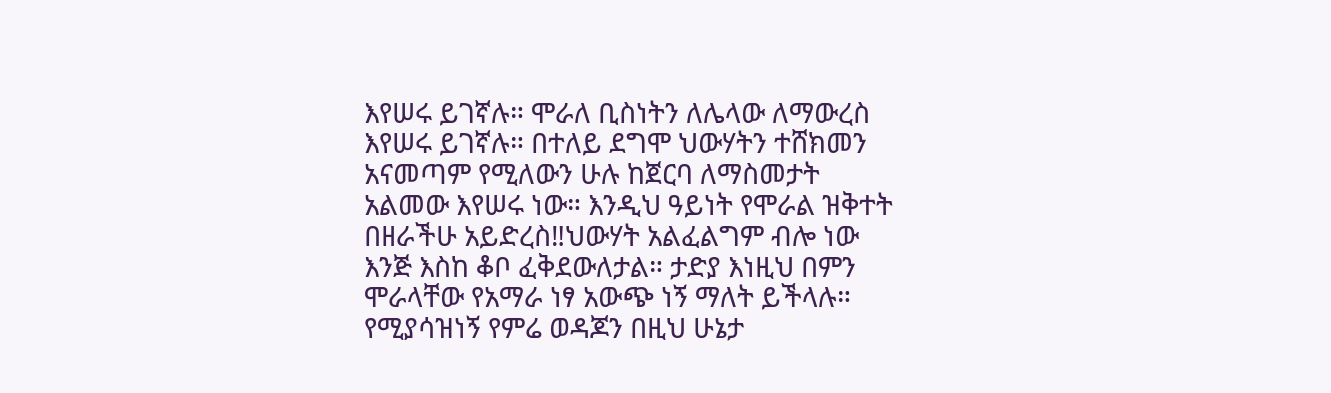እየሠሩ ይገኛሉ። ሞራለ ቢስነትን ለሌላው ለማውረስ እየሠሩ ይገኛሉ። በተለይ ደግሞ ህውሃትን ተሸክመን አናመጣም የሚለውን ሁሉ ከጀርባ ለማስመታት አልመው እየሠሩ ነው። እንዲህ ዓይነት የሞራል ዝቅተት በዘራችሁ አይድረስ‼ህውሃት አልፈልግም ብሎ ነው እንጅ እስከ ቆቦ ፈቅደውለታል። ታድያ እነዚህ በምን ሞራላቸው የአማራ ነፃ አውጭ ነኝ ማለት ይችላሉ። የሚያሳዝነኝ የምሬ ወዳጆን በዚህ ሁኔታ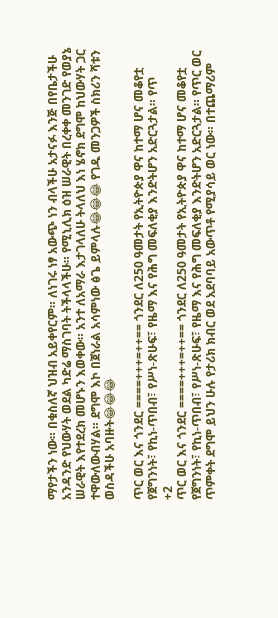ማየታችን ነው። በቁስለኛ ህዝብ አይቀየርም። ለነገሩ ነፃ አውጭ ነን ብላችሁ አታናፉ እንጅ በየቤታችሁ አንዳንድ የህውሃት ወደል ካድሬ ማስገባት ትችላላችሁ። የሚኒሊክ ዕዝ ሠራዊት በረቀቀ መንገድ የወያኔ ሠራዊት እየተደረክ መሆኑን እወቀው። አንተ ለአማራ እታገላለሁ ትላለህ እነ ሄኖክ ደግሞ ከህውሃት ጋር ተዋውለውብሃል። ደግሞ እኮ በጀነራል አሳምነው ፅጌ ይምላሉ😂😂😂 የገዱ መንጋዎች ስክሪን ሻቱን ወስዳችሁ አባዙት😂😂😂

ጥር ወር እና ጎንደር ====+++=++== ጎንደር ለ250 ዓመታት የኢትዮጵያ ዋና ከተማ ሆና መቆየቷ የጀግንነት፣ የኪነ-ጥበብ፣ የሥነ-ጽሁፍ፣ የዜማ እና የሕግ መፍለቂያ እንድትሆን አድርጓታል። የጥ
+2
ጥር ወር እና ጎንደር ====+++=++== ጎንደር ለ250 ዓመታት የኢትዮጵያ ዋና ከተማ ሆና መቆየቷ የጀግንነት፣ የኪነ-ጥበብ፣ የሥነ-ጽሁፍ፣ የዜማ እና የሕግ መፍለቂያ እንድትሆን አድርጓታል። የጥር ወር ጥምቀት ደግሞ ይህን ሁሉ የታሪክ ክብር ወደ አደባባይ አውጥቶ የሚያሳይ ወር ነው። በተጨማሪም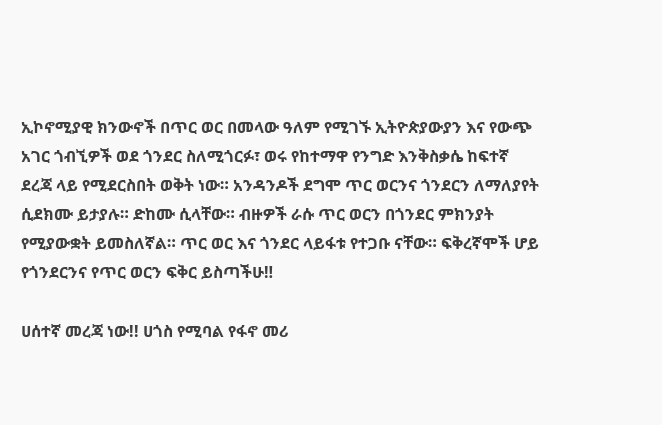ኢኮኖሚያዊ ክንውኖች በጥር ወር በመላው ዓለም የሚገኙ ኢትዮጵያውያን እና የውጭ አገር ጎብኚዎች ወደ ጎንደር ስለሚጎርፉ፣ ወሩ የከተማዋ የንግድ እንቅስቃሴ ከፍተኛ ደረጃ ላይ የሚደርስበት ወቅት ነው። አንዳንዶች ደግሞ ጥር ወርንና ጎንደርን ለማለያየት ሲደክሙ ይታያሉ። ድከሙ ሲላቸው። ብዙዎች ራሱ ጥር ወርን በጎንደር ምክንያት የሚያውቋት ይመስለኛል። ጥር ወር እና ጎንደር ላይፋቱ የተጋቡ ናቸው። ፍቅረኛሞች ሆይ የጎንደርንና የጥር ወርን ፍቅር ይስጣችሁ‼

ሀሰተኛ መረጃ ነው!! ሀጎስ የሚባል የፋኖ መሪ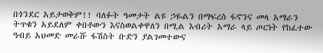በጎንደር አይታወቅም!! ባለፉት ዓመታት ልዩ ኃዬልን በማፍረስ ፋኖንና መላ አማራን ትጥቁን አይደለም ቀበቶውን እናስወልቀዋለን በሚል እብሪት አማራ ላይ ጦርነት የከፈተው ዓብይ አህመድ መራሹ ፋሽስት ቡድን ያልገመተውና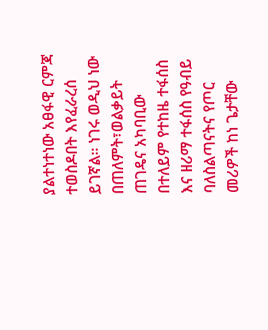ያልተነተነው አፀፋዊ ርምጃ ተወስዶበት እየፈራረሰ ይገኛል። ነገሩ ወዲህ ነው በጠለምት፣ወልቃይት ጠገዴና አካባቢው በተለይም የተከዜ ተፋሰስ እና ዘሪማ ተፋሰስ የዓብይ ባለስልጣናትና የጦር መሪዎች ከነ ጌታቸው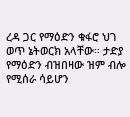ረዳ ጋር የማዕድን ቁፋሮ ህገ ወጥ ኔትወርክ አላቸው። ታድያ የማዕድን ብዝበዛው ዝም ብሎ የሚሰራ ሳይሆን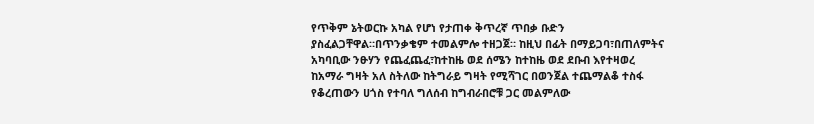የጥቅም ኔትወርኩ አካል የሆነ የታጠቀ ቅጥረኛ ጥበቃ ቡድን ያስፈልጋቸዋል።በጥንቃቄም ተመልምሎ ተዘጋጀ። ከዚህ በፊት በማይጋባ፣በጠለምትና አካባቢው ንፁሃን የጨፈጨፈ፣ከተከዜ ወደ ሰሜን ከተከዜ ወደ ደቡብ እየተዛወረ ከአማራ ግዛት አለ ስትለው ከትግራይ ግዛት የሚሻገር በወንጀል ተጨማልቆ ተስፋ የቆረጠውን ሀጎስ የተባለ ግለሰብ ከግብራበሮቹ ጋር መልምለው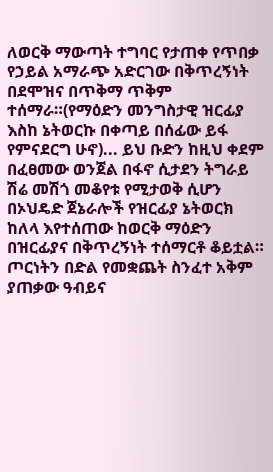ለወርቅ ማውጣት ተግባር የታጠቀ የጥበቃ የኃይል አማራጭ አድርገው በቅጥረኝነት በደሞዝና በጥቅማ ጥቅም ተሰማራ።(የማዕድን መንግስታዊ ዝርፊያ እስከ ኔትወርኩ በቀጣይ በሰፊው ይፋ የምናደርግ ሁኖ)... ይህ ቡድን ከዚህ ቀደም በፈፀመው ወንጀል በፋኖ ሲታደን ትግራይ ሽሬ መሽጎ መቆየቱ የሚታወቅ ሲሆን በኦህዴድ ጀኔራሎች የዝርፊያ ኔትወርክ ከለላ እየተሰጠው ከወርቅ ማዕድን በዝርፊያና በቅጥረኝነት ተሰማርቶ ቆይቷል። ጦርነትን በድል የመቋጨት ስንፈተ አቅም ያጠቃው ዓብይና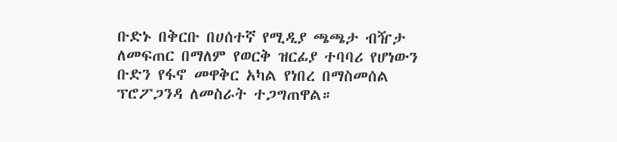ቡድኑ በቅርቡ በሀሰተኛ የሚዲያ ጫጫታ ብዥታ ለመፍጠር በማለም የወርቅ ዝርፊያ ተባባሪ የሆነውን ቡድን የፋኖ መዋቅር አካል የነበረ በማስመሰል ፕሮፖጋንዳ ለመስራት ተጋግጠዋል።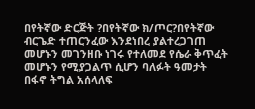በየትኛው ድርጅት ?በየትኛው ክ/ጦር?በየትኛው ብርጌድ ተጠርንፈው እንደነበረ ያልተረጋገጠ መሆኑን መገንዘቡ ነገሩ የተለመደ የሴራ ቅጥፈት መሆኑን የሚያጋልጥ ሲሆን ባለፉት ዓመታት በፋኖ ትግል አሰላለፍ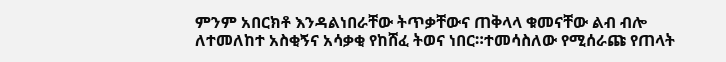ምንም አበርክቶ እንዳልነበራቸው ትጥቃቸውና ጠቅላላ ቁመናቸው ልብ ብሎ ለተመለከተ አስቂኝና አሳቃቂ የከሸፈ ትወና ነበር።ተመሳስለው የሚሰራጩ የጠላት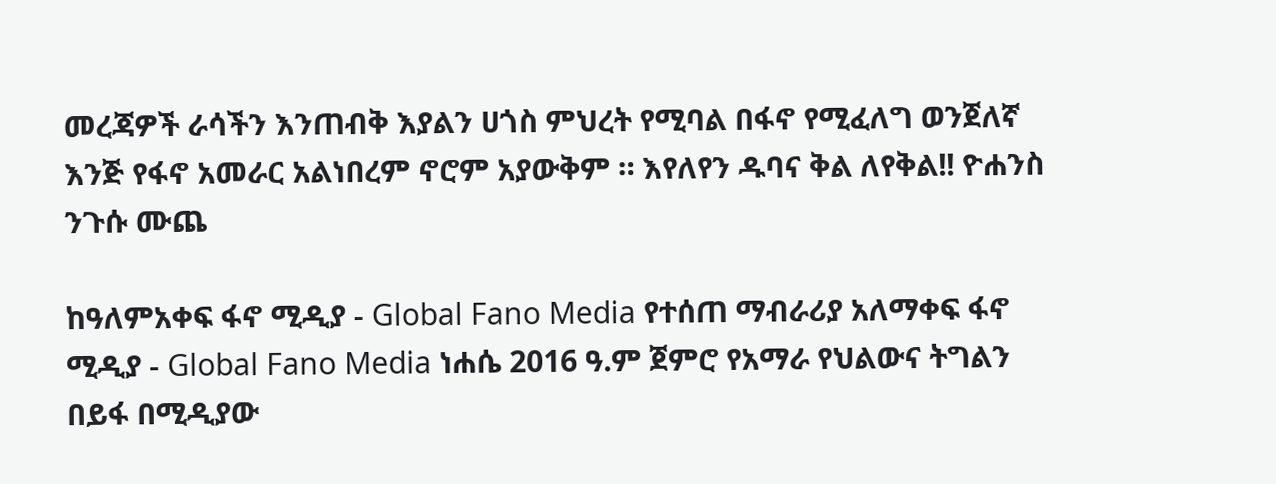መረጃዎች ራሳችን እንጠብቅ እያልን ሀጎስ ምህረት የሚባል በፋኖ የሚፈለግ ወንጀለኛ እንጅ የፋኖ አመራር አልነበረም ኖሮም አያውቅም ። እየለየን ዱባና ቅል ለየቅል!! ዮሐንስ ንጉሱ ሙጨ

ከዓለምአቀፍ ፋኖ ሚዲያ - Global Fano Media የተሰጠ ማብራሪያ አለማቀፍ ፋኖ ሚዲያ - Global Fano Media ነሐሴ 2016 ዓ.ም ጀምሮ የአማራ የህልውና ትግልን በይፋ በሚዲያው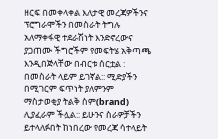ዘርፍ በመቀላቀል እለታዊ መረጃዎችንና ፕሮግራሞችን በመስራት ትግሉ አለማቀፋዊ ተደራሽነት እንድኖረውና ያጋጠሙ ችግሮችም የመፍትሄ አቅጣጫ እንዲበጅላቸው በብርቱ ሰርቷል : በመስራት ላይም ይገኛል:: ሚድያችን በሚገርም ፍጥነት ያለምንም ማስታወቂያ ትልቅ ስም(brand) ሊያፈራም ችሏል:: ይሁንና ስራዎቻችን ይተላለፉበት ከነበረው የመረጃ ሳተላይት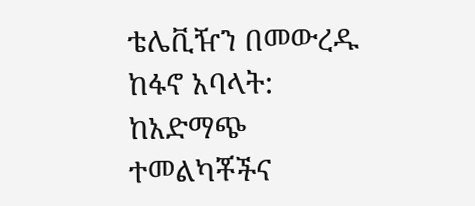ቴሌቪዥን በመውረዱ ከፋኖ አባላት: ከአድማጭ ተመልካቾችና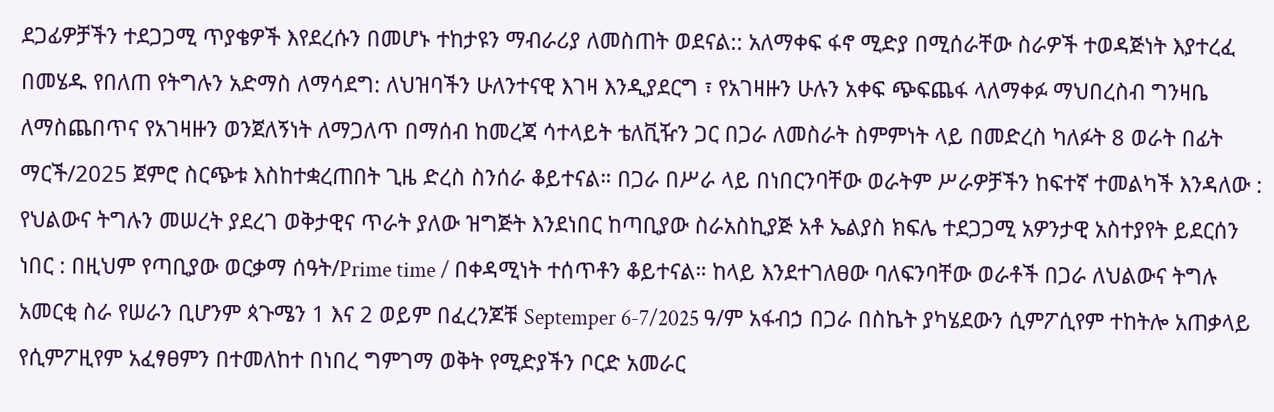ደጋፊዎቻችን ተደጋጋሚ ጥያቄዎች እየደረሱን በመሆኑ ተከታዩን ማብራሪያ ለመስጠት ወደናል:: አለማቀፍ ፋኖ ሚድያ በሚሰራቸው ስራዎች ተወዳጅነት እያተረፈ በመሄዱ የበለጠ የትግሉን አድማስ ለማሳደግ: ለህዝባችን ሁለንተናዊ እገዛ እንዲያደርግ ፣ የአገዛዙን ሁሉን አቀፍ ጭፍጨፋ ላለማቀፉ ማህበረስብ ግንዛቤ ለማስጨበጥና የአገዛዙን ወንጀለኝነት ለማጋለጥ በማሰብ ከመረጃ ሳተላይት ቴለቪዥን ጋር በጋራ ለመስራት ስምምነት ላይ በመድረስ ካለፉት 8 ወራት በፊት ማርች/2025 ጀምሮ ስርጭቱ እስከተቋረጠበት ጊዜ ድረስ ስንሰራ ቆይተናል። በጋራ በሥራ ላይ በነበርንባቸው ወራትም ሥራዎቻችን ከፍተኛ ተመልካች እንዳለው : የህልውና ትግሉን መሠረት ያደረገ ወቅታዊና ጥራት ያለው ዝግጅት እንደነበር ከጣቢያው ስራአስኪያጅ አቶ ኤልያስ ክፍሌ ተደጋጋሚ አዎንታዊ አስተያየት ይደርሰን ነበር : በዚህም የጣቢያው ወርቃማ ሰዓት/Prime time / በቀዳሚነት ተሰጥቶን ቆይተናል። ከላይ እንደተገለፀው ባለፍንባቸው ወራቶች በጋራ ለህልውና ትግሉ አመርቂ ስራ የሠራን ቢሆንም ጳጉሜን 1 እና 2 ወይም በፈረንጆቹ Septemper 6-7/2025 ዓ/ም አፋብኃ በጋራ በስኬት ያካሄደውን ሲምፖሲየም ተከትሎ አጠቃላይ የሲምፖዚየም አፈፃፀምን በተመለከተ በነበረ ግምገማ ወቅት የሚድያችን ቦርድ አመራር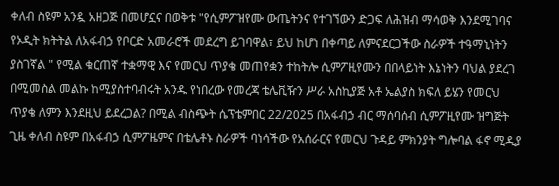ቀለብ ስዩም አንዷ አዘጋጅ በመሆኗና በወቅቱ "የሲምፖዝየሙ ውጤትንና የተገኘውን ድጋፍ ለሕዝብ ማሳወቅ እንደሚገባና የኦዲት ክትትል ለአፋብኃ የቦርድ አመራሮች መደረግ ይገባዋል፣ ይህ ከሆነ በቀጣይ ለምናደርጋችው ስራዎች ተዓማኒነትን ያስገኛል " የሚል ቁርጠኛ ተቋማዊ እና የመርህ ጥያቄ መጠየቋን ተከትሎ ሲምፖዚየሙን በበላይነት እኔነትን ባህል ያደረገ በሚመስል መልኩ ከሚያስተባብሩት አንዱ የነበረው የመረጃ ቴሌቪዥን ሥራ አስኪያጅ አቶ ኤልያስ ክፍለ ይሄን የመርህ ጥያቄ ለምን እንደዚህ ይደረጋል? በሚል ብስጭት ሴፕቴምበር 22/2025 በአፋብኃ ብር ማሰባሰብ ሲምፖዚየሙ ዝግጅት ጊዜ ቀለብ ስዩም በአፋብኃ ሲምፖዜምና በቴሌቶኑ ስራዎች ባነሳችው የአሰራርና የመርህ ጉዳይ ምክንያት ግሎባል ፋኖ ሚዲያ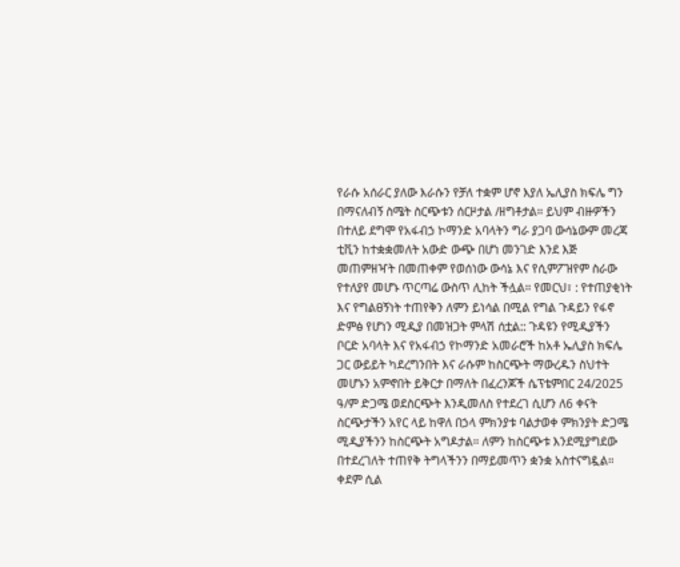የራሱ አሰራር ያለው እራሱን የቻለ ተቋም ሆኖ እያለ ኤሊያስ ክፍሌ ግን በማናለብኝ ስሜት ስርጭቱን ሰርዞታል /ዘግቶታል። ይህም ብዙዎችን በተለይ ደግሞ የአፋብኃ ኮማንድ አባላትን ግራ ያጋባ ውሳኔውም መረጃ ቲቪን ከተቋቋመለት አውድ ውጭ በሆነ መንገድ እንደ እጅ መጠምዘዣት በመጠቀም የወሰነው ውሳኔ እና የሲምፖዝየም ስራው የተለያየ መሆኑ ጥርጣሬ ውስጥ ሊከት ችሏል። የመርህ፣ : የተጠያቂነት እና የግልፀኝነት ተጠየቅን ለምን ይነሳል በሚል የግል ጉዳይን የፋኖ ድምፅ የሆነን ሚዲያ በመዝጋት ምላሽ ሰቷል:: ጉዳዩን የሚዲያችን ቦርድ አባላት እና የአፋብኃ የኮማንድ አመራሮች ከአቶ ኤሊያስ ክፍሌ ጋር ውይይት ካደረግንበት እና ራሱም ከስርጭት ማውረዱን ስህተት መሆኑን አምኖበት ይቅርታ በማለት በፈረንጆች ሴፕቴምበር 24/2025 ዓ/ም ድጋሜ ወደስርጭት እንዲመለስ የተደረገ ሲሆን ለ6 ቀናት ስርጭታችን አየር ላይ ከዋለ በኃላ ምክንያቱ ባልታወቀ ምክንያት ድጋሜ ሚዲያችንን ከስርጭት አግዶታል። ለምን ከስርጭቱ እንደሚያግደው በተደረገለት ተጠየቅ ትግላችንን በማይመጥን ቋንቋ አስተናግዷል። ቀደም ሲል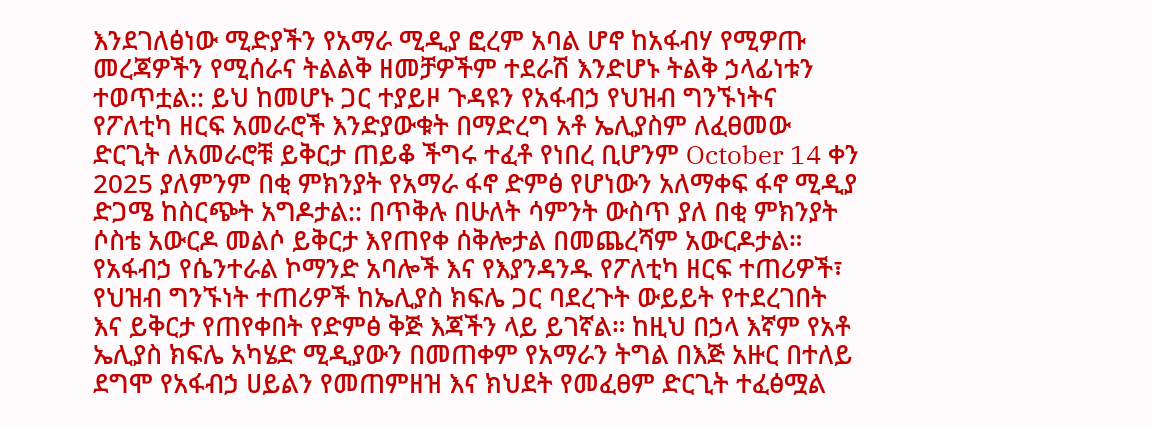እንደገለፅነው ሚድያችን የአማራ ሚዲያ ፎረም አባል ሆኖ ከአፋብሃ የሚዎጡ መረጃዎችን የሚሰራና ትልልቅ ዘመቻዎችም ተደራሽ እንድሆኑ ትልቅ ኃላፊነቱን ተወጥቷል:: ይህ ከመሆኑ ጋር ተያይዞ ጉዳዩን የአፋብኃ የህዝብ ግንኙነትና የፖለቲካ ዘርፍ አመራሮች እንድያውቁት በማድረግ አቶ ኤሊያስም ለፈፀመው ድርጊት ለአመራሮቹ ይቅርታ ጠይቆ ችግሩ ተፈቶ የነበረ ቢሆንም October 14 ቀን 2025 ያለምንም በቂ ምክንያት የአማራ ፋኖ ድምፅ የሆነውን አለማቀፍ ፋኖ ሚዲያ ድጋሜ ከስርጭት አግዶታል:: በጥቅሉ በሁለት ሳምንት ውስጥ ያለ በቂ ምክንያት ሶስቴ አውርዶ መልሶ ይቅርታ እየጠየቀ ሰቅሎታል በመጨረሻም አውርዶታል። የአፋብኃ የሴንተራል ኮማንድ አባሎች እና የእያንዳንዱ የፖለቲካ ዘርፍ ተጠሪዎች፣ የህዝብ ግንኙነት ተጠሪዎች ከኤሊያስ ክፍሌ ጋር ባደረጉት ውይይት የተደረገበት እና ይቅርታ የጠየቀበት የድምፅ ቅጅ እጃችን ላይ ይገኛል። ከዚህ በኃላ እኛም የአቶ ኤሊያስ ክፍሌ አካሄድ ሚዲያውን በመጠቀም የአማራን ትግል በእጅ አዙር በተለይ ደግሞ የአፋብኃ ሀይልን የመጠምዘዝ እና ክህደት የመፈፀም ድርጊት ተፈፅሟል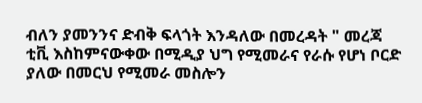ብለን ያመንንና ድብቅ ፍላጎት እንዳለው በመረዳት " መረጃ ቲቪ እስከምናውቀው በሚዲያ ህግ የሚመራና የራሱ የሆነ ቦርድ ያለው በመርህ የሚመራ መስሎን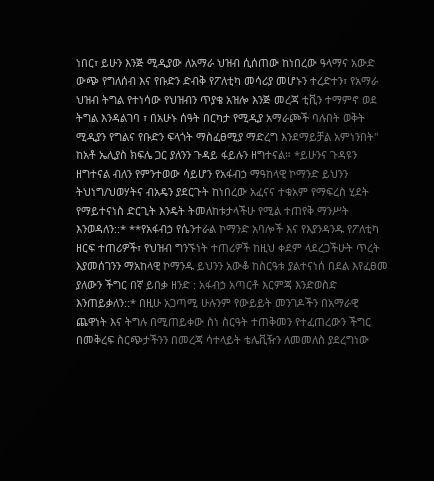ነበር፣ ይሁን እንጅ ሚዲያው ለአማራ ህዝብ ሲሰጠው ከነበረው ዓላማና አውድ ውጭ የግለሰብ እና የቡድን ድብቅ የፖለቲካ መሳሪያ መሆኑን ተረድተን፣ የአማራ ህዝብ ትግል የተነሳው የህዝብን ጥያቄ አዝሎ እንጅ መረጃ ቲቪን ተማምኖ ወደ ትግል እንዳልገባ ፣ በአሁኑ ሰዓት በርካታ የሚዲያ አማራጮች ባሉበት ወቅት ሚዲያን የግልና የቡድን ፍላጎት ማስፈፀሚያ ማድረግ እንደማይቻል አምነንበት" ከአቶ ኤሊያስ ክፍሌ ጋር ያለንን ጉዳይ ፋይሉን ዘግተናል። *ይሁንና ጉዳዩን ዘግተናል ብለን የምንተወው ሳይሆን የአፋብኃ ማዓከላዊ ኮማንድ ይህንን ትህነግ/ህወሃትና ብአዴን ያደርጉት ከነበረው አፈናና ተቁአም የማፍረስ ሂደት የማይተናነስ ድርጊት እንዴት ትመለከቱታላችሁ የሚል ተጠየቅ ማንሥት እንወዳለን::* **የአፋብኃ የሴንተራል ኮማንድ አባሎች እና የእያንዳንዱ የፖለቲካ ዘርፍ ተጠሪዎች፣ የህዝብ ግንኙነት ተጠሪዎች ከዚህ ቀደም ላደረጋችሁት ጥረት እያመሰገንን ማአከላዊ ኮማንዱ ይህንን አውቆ ከስርዓቱ ያልተናነሰ በደል እየፈፀመ ያለውን ችግር በኛ ይበቃ ዘንድ : አፋብኃ አጣርቶ እርምጃ እንድወስድ እንጠይቃለን::* በዚሁ አጋጣሚ ሁሉንም የውይይት መንገዶችን በአማራዊ ጨዋነት እና ትግሉ በሚጠይቀው ስነ ስርዓት ተጠቅመን የተፈጠረውን ችግር በመቅረፍ ስርጭታችንን በመረጃ ሳተላይት ቴሌቪዥን ለመመለስ ያደረግነው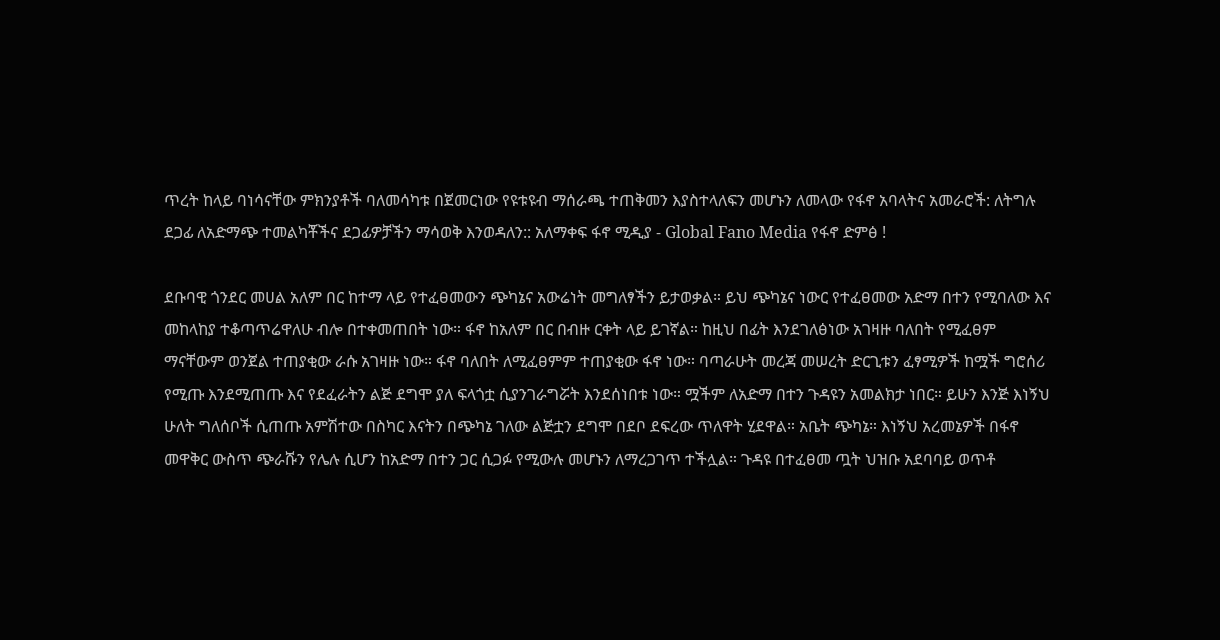ጥረት ከላይ ባነሳናቸው ምክንያቶች ባለመሳካቱ በጀመርነው የዩቱዩብ ማሰራጫ ተጠቅመን እያስተላለፍን መሆኑን ለመላው የፋኖ አባላትና አመራሮች: ለትግሉ ደጋፊ ለአድማጭ ተመልካቾችና ደጋፊዎቻችን ማሳወቅ እንወዳለን:: አለማቀፍ ፋኖ ሚዲያ - Global Fano Media የፋኖ ድምፅ !

ደቡባዊ ጎንደር መሀል አለም በር ከተማ ላይ የተፈፀመውን ጭካኔና አውሬነት መግለፃችን ይታወቃል። ይህ ጭካኔና ነውር የተፈፀመው አድማ በተን የሚባለው እና መከላከያ ተቆጣጥሬዋለሁ ብሎ በተቀመጠበት ነው። ፋኖ ከአለም በር በብዙ ርቀት ላይ ይገኛል። ከዚህ በፊት እንደገለፅነው አገዛዙ ባለበት የሚፈፀም ማናቸውም ወንጀል ተጠያቂው ራሱ አገዛዙ ነው። ፋኖ ባለበት ለሚፈፀምም ተጠያቂው ፋኖ ነው። ባጣራሁት መረጃ መሠረት ድርጊቱን ፈፃሚዎች ከሟች ግሮሰሪ የሚጡ እንደሚጠጡ እና የደፈራትን ልጅ ደግሞ ያለ ፍላጎቷ ሲያንገራግሯት እንደሰነበቱ ነው። ሟችም ለአድማ በተን ጉዳዩን አመልክታ ነበር። ይሁን እንጅ እነኝህ ሁለት ግለሰቦች ሲጠጡ አምሽተው በስካር እናትን በጭካኔ ገለው ልጅቷን ደግሞ በደቦ ደፍረው ጥለዋት ሂደዋል። አቤት ጭካኔ። እነኝህ አረመኔዎች በፋኖ መዋቅር ውስጥ ጭራሹን የሌሉ ሲሆን ከአድማ በተን ጋር ሲጋፉ የሚውሉ መሆኑን ለማረጋገጥ ተችሏል። ጉዳዩ በተፈፀመ ጧት ህዝቡ አደባባይ ወጥቶ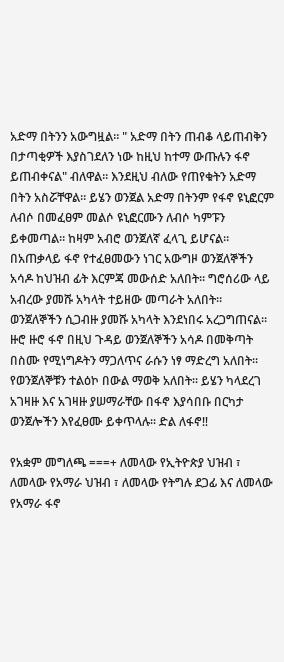አድማ በትንን አውግዟል። " አድማ በትን ጠብቆ ላይጠብቅን በታጣቂዎች እያስገደለን ነው ከዚህ ከተማ ውጡሉን ፋኖ ይጠብቀናል" ብለዋል። እንደዚህ ብለው የጠየቁትን አድማ በትን አስሯቸዋል። ይሄን ወንጀል አድማ በትንም የፋኖ ዩኒፎርም ለብሶ በመፈፀም መልሶ ዩኒፎርሙን ለብሶ ካምፑን ይቀመጣል። ከዛም አብሮ ወንጀለኛ ፈላጊ ይሆናል። በአጠቃላይ ፋኖ የተፈፀመውን ነገር አውግዞ ወንጀለኞችን አሳዶ ከህዝብ ፊት እርምጃ መውሰድ አለበት። ግሮሰሪው ላይ አብረው ያመሹ አካላት ተይዘው መጣራት አለበት። ወንጀለኞችን ሲጋብዙ ያመሹ አካላት እንደነበሩ አረጋግጠናል። ዙሮ ዙሮ ፋኖ በዚህ ጉዳይ ወንጀለኞችን አሳዶ በመቅጣት በስሙ የሚነግዶትን ማጋለጥና ራሱን ነፃ ማድረግ አለበት። የወንጀለኞቹን ተልዕኮ በውል ማወቅ አለበት። ይሄን ካላደረገ አገዛዙ እና አገዛዙ ያሠማራቸው በፋኖ እያሳበቡ በርካታ ወንጀሎችን እየፈፀሙ ይቀጥላሉ። ድል ለፋኖ‼

የአቋም መግለጫ ===+ ለመላው የኢትዮጵያ ህዝብ ፣ ለመላው የአማራ ህዝብ ፣ ለመላው የትግሉ ደጋፊ እና ለመላው የአማራ ፋኖ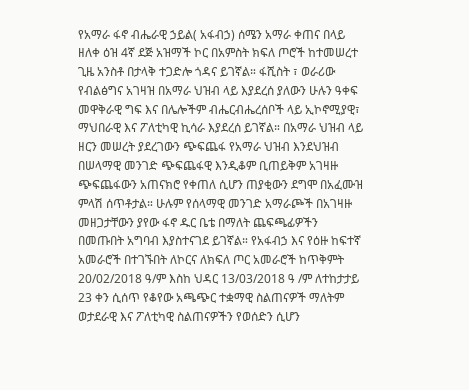የአማራ ፋኖ ብሔራዊ ኃይል( አፋብኃ) ሰሜን አማራ ቀጠና በላይ ዘለቀ ዕዝ 4ኛ ደጅ አዝማች ኮር በአምስት ክፍለ ጦሮች ከተመሠረተ ጊዜ አንስቶ በታላቅ ተጋድሎ ጎዳና ይገኛል። ፋሺስት ፣ ወራሪው የብልፅግና አገዛዝ በአማራ ህዝብ ላይ እያደረሰ ያለውን ሁሉን ዓቀፍ መዋቅራዊ ግፍ እና በሌሎችም ብሔርብሔረሰቦች ላይ ኢኮኖሚያዊ፣ ማህበራዊ እና ፖለቲካዊ ኪሳራ እያደረሰ ይገኛል። በአማራ ህዝብ ላይ ዘርን መሠረት ያደረገውን ጭፍጨፋ የአማራ ህዝብ እንደህዝብ በሠላማዊ መንገድ ጭፍጨፋዊ እንዲቆም ቢጠይቅም አገዛዙ ጭፍጨፋውን አጠናክሮ የቀጠለ ሲሆን ጠያቂውን ደግሞ በአፈሙዝ ምላሽ ሰጥቶታል። ሁሉም የሰላማዊ መንገድ አማራጮች በአገዛዙ መዘጋታቸውን ያየው ፋኖ ዱር ቤቴ በማለት ጨፍጫፊዎችን በመጡበት አግባብ እያስተናገደ ይገኛል። የአፋብኃ እና የዕዙ ከፍተኛ አመራሮች በተገኙበት ለኮርና ለክፍለ ጦር አመራሮች ከጥቅምት 20/02/2018 ዓ/ም እስከ ህዳር 13/03/2018 ዓ /ም ለተከታታይ 23 ቀን ሲሰጥ የቆየው አጫጭር ተቋማዊ ስልጠናዎች ማለትም ወታደራዊ እና ፖለቲካዊ ስልጠናዎችን የወሰድን ሲሆን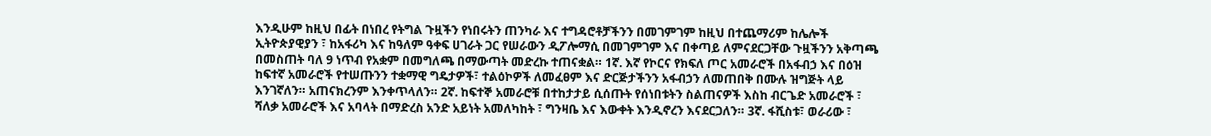እንዲሁም ከዚህ በፊት በነበረ የትግል ጉዟችን የነበሩትን ጠንካራ እና ተግዳሮቶቻችንን በመገምገም ከዚህ በተጨማሪም ከሌሎች ኢትዮጵያዊያን ፣ ከአፋሪካ እና ከዓለም ዓቀፍ ሀገራት ጋር የሠራውን ዲፖሎማሲ በመገምገም እና በቀጣይ ለምናደርጋቸው ጉዟችንን አቅጣጫ በመስጠት ባለ 9 ነጥብ የአቋም በመግለጫ በማውጣት መድረኩ ተጠናቋል። 1ኛ. እኛ የኮርና የክፍለ ጦር አመራሮች በአፋብኃ እና በዕዝ ከፍተኛ አመራሮች የተሠጡንን ተቋማዊ ግዴታዎች፣ ተልዕኮዎች ለመፈፀም እና ድርጅታችንን አፋብኃን ለመጠበቅ በሙሉ ዝግጅት ላይ እንገኛለን። አጠናክረንም እንቀጥላለን። 2ኛ. ከፍተኞ አመራሮቹ በተከታታይ ሲሰጡት የሰነበቱትን ስልጠናዎች እስከ ብርጌድ አመራሮች ፣ ሻለቃ አመራሮች እና አባላት በማድረስ አንድ አይነት አመለካከት ፣ ግንዛቤ እና እውቀት እንዲኖረን እናደርጋለን። 3ኛ. ፋሺስቱ፣ ወራሪው ፣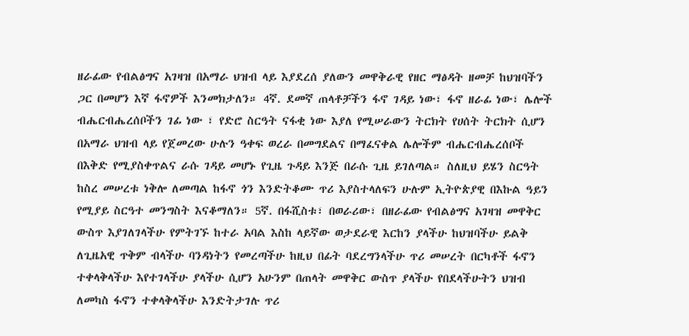ዘራፊው የብልፅግና አገዛዝ በአማራ ህዝብ ላይ እያደረሰ ያለውን መዋቅራዊ የዘር ማፅዳት ዘመቻ ከህዝባችን ጋር በመሆን እኛ ፋኖዎች እንመክታለን። 4ኛ. ደመኛ ጠላቶቻችን ፋኖ ገዳይ ነው፣ ፋኖ ዘራፊ ነው፣ ሌሎች ብሔርብሔረሰቦችን ገፊ ነው ፣ የድሮ ስርዓት ናፋቂ ነው እያለ የሚሠራውን ትርክት የሀሰት ትርክት ሲሆን በአማራ ህዝብ ላይ የጀመረው ሁሉን ዓቀፍ ወረራ በመግደልና በማፈናቀል ሌሎችም ብሔርብሔረሰቦች በእቅድ የሚያስቀጥልና ራሱ ገዳይ መሆኑ የጊዜ ጉዳይ እንጅ በራሱ ጊዜ ይገለጣል። ስለዚህ ይሄን ስርዓት ከስረ መሠረቱ ነቅሎ ለመጣል ከፋኖ ጎን እንድትቆሙ ጥሪ እያስተላለፍን ሁሉም ኢትዮጵያዊ በእኩል ዓይን የሚያይ ስርዓተ መንግስት እናቆማለን። 5ኛ. በፋሺስቱ፣ በወራሪው፣ በዘራፊው የብልፅግና አገዛዝ መዋቅር ውስጥ እያገለገላችሁ የምትገኙ ከተራ አባል እስከ ላይኛው ወታደራዊ እርከን ያላችሁ ከህዝባችሁ ይልቅ ለጊዜአዊ ጥቅም ብላችሁ ባንዳነትን የመረጣችሁ ከዚህ በፊት ባደረግንላችሁ ጥሪ መሠረት በርካቶች ፋኖን ተቀላቅላችሁ እየተገላችሁ ያላችሁ ሲሆን አሁንም በጠላት መዋቅር ውስጥ ያላችሁ የበደላችሁትን ህዝብ ለመካስ ፋኖን ተቀላቅላችሁ እንድትታገሉ ጥሪ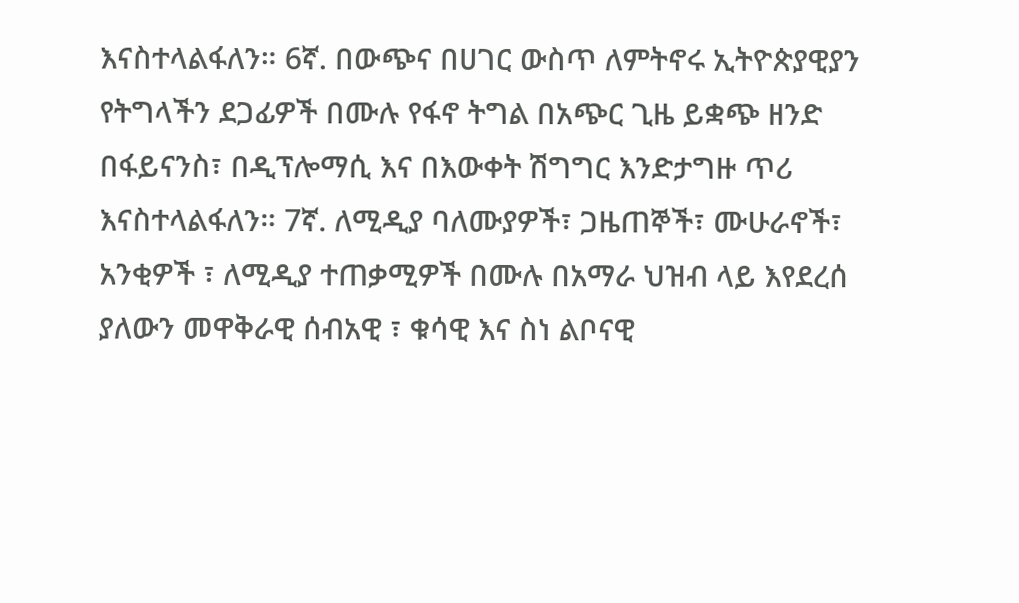እናስተላልፋለን። 6ኛ. በውጭና በሀገር ውስጥ ለምትኖሩ ኢትዮጵያዊያን የትግላችን ደጋፊዎች በሙሉ የፋኖ ትግል በአጭር ጊዜ ይቋጭ ዘንድ በፋይናንስ፣ በዲፕሎማሲ እና በእውቀት ሽግግር እንድታግዙ ጥሪ እናስተላልፋለን። 7ኛ. ለሚዲያ ባለሙያዎች፣ ጋዜጠኞች፣ ሙሁራኖች፣ አንቂዎች ፣ ለሚዲያ ተጠቃሚዎች በሙሉ በአማራ ህዝብ ላይ እየደረሰ ያለውን መዋቅራዊ ሰብአዊ ፣ ቁሳዊ እና ስነ ልቦናዊ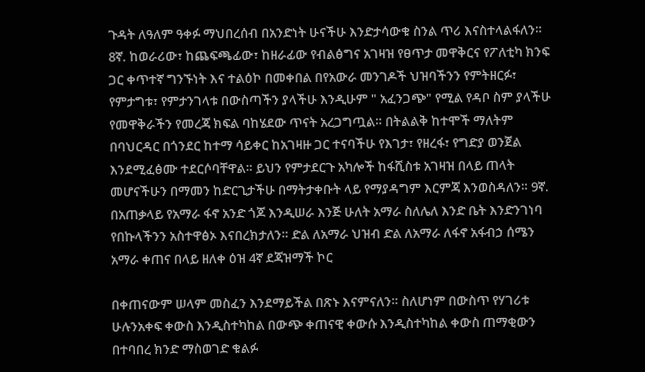ጉዳት ለዓለም ዓቀፉ ማህበረሰብ በአንድነት ሁናችሁ እንድታሳውቁ ስንል ጥሪ እናስተላልፋለን። 8ኛ. ከወራሪው፣ ከጨፍጫፊው፣ ከዘራፊው የብልፅግና አገዛዝ የፀጥታ መዋቅርና የፖለቲካ ክንፍ ጋር ቀጥተኛ ግንኙነት እና ተልዕኮ በመቀበል በየአውራ መንገዶች ህዝባችንን የምትዘርፉ፣ የምታግቱ፣ የምታንገላቱ በውስጣችን ያላችሁ እንዲሁም " አፈንጋጭ" የሚል የዳቦ ስም ያላችሁ የመዋቅራችን የመረጃ ክፍል ባከሄደው ጥናት አረጋግጧል። በትልልቅ ከተሞች ማለትም በባህርዳር በጎንደር ከተማ ሳይቀር ከአገዛዙ ጋር ተናባችሁ የእገታ፣ የዘረፋ፣ የግድያ ወንጀል እንደሚፈፅሙ ተደርሶባቸዋል። ይህን የምታደርጉ አካሎች ከፋሺስቱ አገዛዝ በላይ ጠላት መሆናችሁን በማመን ከድርጊታችሁ በማትታቀቡት ላይ የማያዳግም እርምጃ እንወስዳለን። 9ኛ. በአጠቃላይ የአማራ ፋኖ አንድ ጎጆ እንዲሠራ እንጅ ሁለት አማራ ስለሌለ እንድ ቤት እንድንገነባ የበኩላችንን አስተዋፅኦ እናበረክታለን። ድል ለአማራ ህዝብ ድል ለአማራ ለፋኖ አፋብኃ ሰሜን አማራ ቀጠና በላይ ዘለቀ ዕዝ 4ኛ ደጃዝማች ኮር

በቀጠናውም ሠላም መስፈን እንደማይችል በጽኑ እናምናለን። ስለሆነም በውስጥ የሃገሪቱ ሁሉንአቀፍ ቀውስ እንዲስተካከል በውጭ ቀጠናዊ ቀውሱ እንዲስተካከል ቀውስ ጠማቂውን በተባበረ ክንድ ማስወገድ ቁልፉ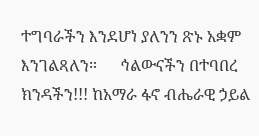ተግባራችን እንደሆነ ያለንን ጽኑ አቋም እንገልጻለን።      ኅልውናችን በተባበረ ክንዳችን!!! ከአማራ ፋኖ ብሔራዊ ኃይል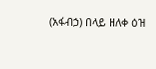(አፋብኃ) በላይ ዘለቀ ዕዝ